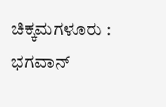ಚಿಕ್ಕಮಗಳೂರು : ಭಗವಾನ್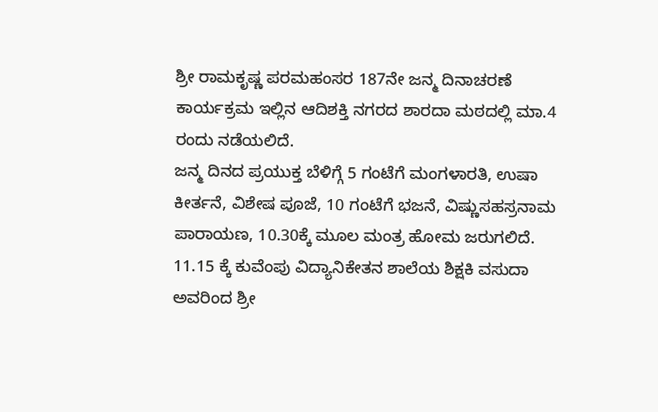ಶ್ರೀ ರಾಮಕೃಷ್ಣ ಪರಮಹಂಸರ 187ನೇ ಜನ್ಮ ದಿನಾಚರಣೆ ಕಾರ್ಯಕ್ರಮ ಇಲ್ಲಿನ ಆದಿಶಕ್ತಿ ನಗರದ ಶಾರದಾ ಮಠದಲ್ಲಿ ಮಾ.4 ರಂದು ನಡೆಯಲಿದೆ.
ಜನ್ಮ ದಿನದ ಪ್ರಯುಕ್ತ ಬೆಳಿಗ್ಗೆ 5 ಗಂಟೆಗೆ ಮಂಗಳಾರತಿ, ಉಷಾ ಕೀರ್ತನೆ, ವಿಶೇಷ ಪೂಜೆ, 10 ಗಂಟೆಗೆ ಭಜನೆ, ವಿಷ್ಣುಸಹಸ್ರನಾಮ ಪಾರಾಯಣ, 10.30ಕ್ಕೆ ಮೂಲ ಮಂತ್ರ ಹೋಮ ಜರುಗಲಿದೆ.
11.15 ಕ್ಕೆ ಕುವೆಂಪು ವಿದ್ಯಾನಿಕೇತನ ಶಾಲೆಯ ಶಿಕ್ಷಕಿ ವಸುದಾ ಅವರಿಂದ ಶ್ರೀ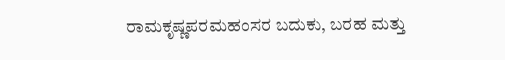ರಾಮಕೃಷ್ಣಪರಮಹಂಸರ ಬದುಕು, ಬರಹ ಮತ್ತು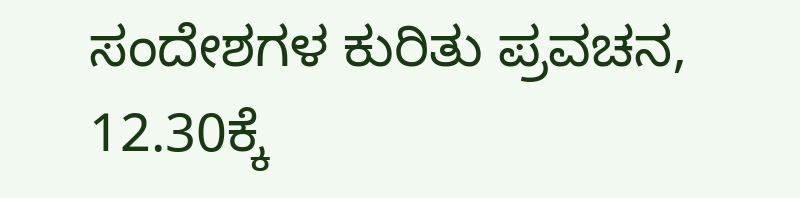ಸಂದೇಶಗಳ ಕುರಿತು ಪ್ರವಚನ, 12.30ಕ್ಕೆ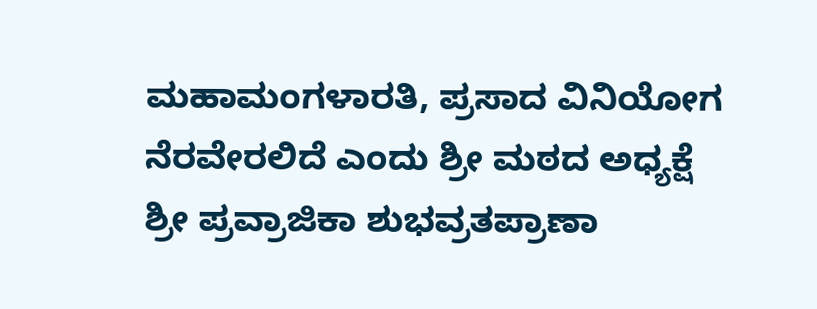ಮಹಾಮಂಗಳಾರತಿ, ಪ್ರಸಾದ ವಿನಿಯೋಗ ನೆರವೇರಲಿದೆ ಎಂದು ಶ್ರೀ ಮಠದ ಅಧ್ಯಕ್ಷೆ ಶ್ರೀ ಪ್ರವ್ರಾಜಿಕಾ ಶುಭವ್ರತಪ್ರಾಣಾ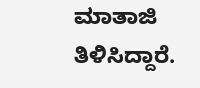ಮಾತಾಜಿ ತಿಳಿಸಿದ್ದಾರೆ.